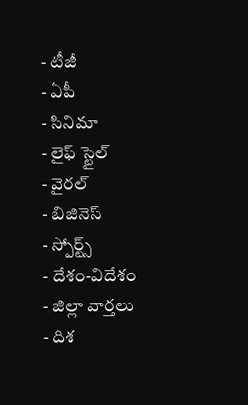- టీజీ
- ఏపీ
- సినిమా
- లైఫ్ స్టైల్
- వైరల్
- బిజినెస్
- స్పోర్ట్స్
- దేశం-విదేశం
- జిల్లా వార్తలు
- దిశ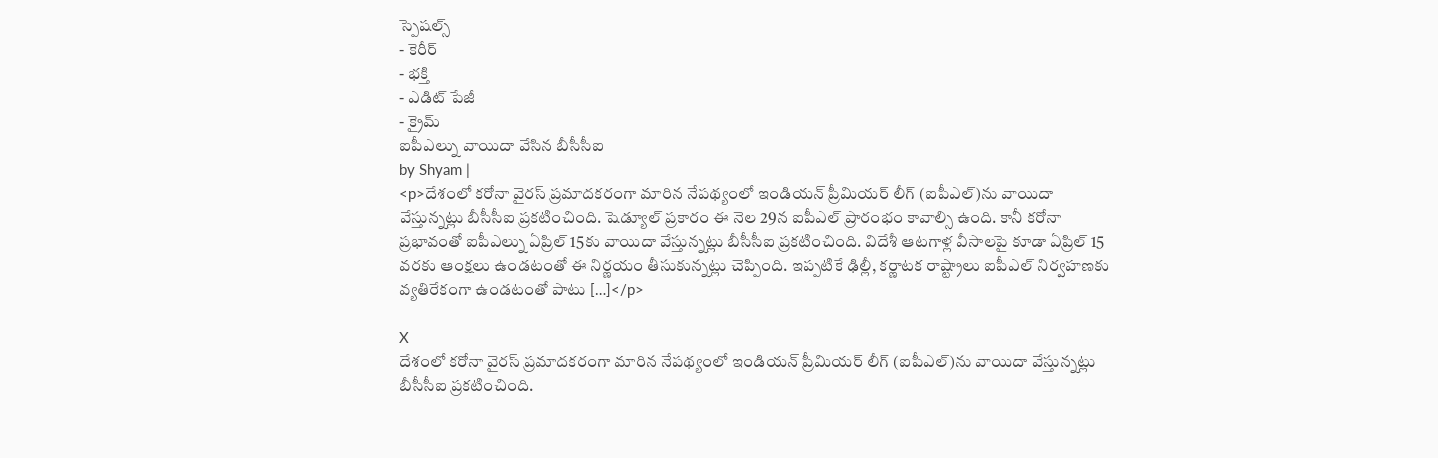స్పెషల్స్
- కెరీర్
- భక్తి
- ఎడిట్ పేజీ
- క్రైమ్
ఐపీఎల్ను వాయిదా వేసిన బీసీసీఐ
by Shyam |
<p>దేశంలో కరోనా వైరస్ ప్రమాదకరంగా మారిన నేపథ్యంలో ఇండియన్ ప్రీమియర్ లీగ్ (ఐపీఎల్)ను వాయిదా వేస్తున్నట్లు బీసీసీఐ ప్రకటించింది. షెడ్యూల్ ప్రకారం ఈ నెల 29న ఐపీఎల్ ప్రారంభం కావాల్సి ఉంది. కానీ కరోనా ప్రభావంతో ఐపీఎల్ను ఏప్రిల్ 15కు వాయిదా వేస్తున్నట్లు బీసీసీఐ ప్రకటించింది. విదేశీ ఆటగాళ్ల వీసాలపై కూడా ఏప్రిల్ 15 వరకు ఆంక్షలు ఉండటంతో ఈ నిర్ణయం తీసుకున్నట్లు చెప్పింది. ఇప్పటికే ఢిల్లీ, కర్ణాటక రాష్ట్రాలు ఐపీఎల్ నిర్వహణకు వ్యతిరేకంగా ఉండటంతో పాటు […]</p>

X
దేశంలో కరోనా వైరస్ ప్రమాదకరంగా మారిన నేపథ్యంలో ఇండియన్ ప్రీమియర్ లీగ్ (ఐపీఎల్)ను వాయిదా వేస్తున్నట్లు బీసీసీఐ ప్రకటించింది.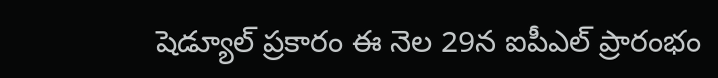షెడ్యూల్ ప్రకారం ఈ నెల 29న ఐపీఎల్ ప్రారంభం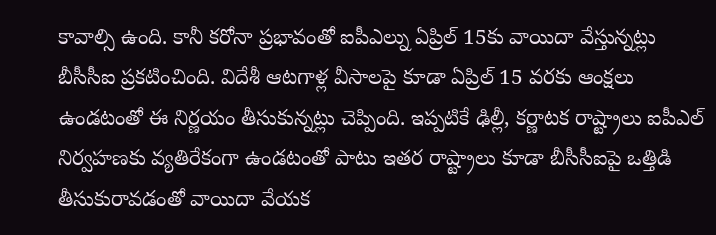కావాల్సి ఉంది. కానీ కరోనా ప్రభావంతో ఐపీఎల్ను ఏప్రిల్ 15కు వాయిదా వేస్తున్నట్లు బీసీసీఐ ప్రకటించింది. విదేశీ ఆటగాళ్ల వీసాలపై కూడా ఏప్రిల్ 15 వరకు ఆంక్షలు ఉండటంతో ఈ నిర్ణయం తీసుకున్నట్లు చెప్పింది. ఇప్పటికే ఢిల్లీ, కర్ణాటక రాష్ట్రాలు ఐపీఎల్ నిర్వహణకు వ్యతిరేకంగా ఉండటంతో పాటు ఇతర రాష్ట్రాలు కూడా బీసీసీఐపై ఒత్తిడి తీసుకురావడంతో వాయిదా వేయక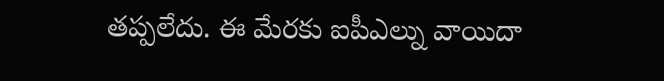తప్పలేదు. ఈ మేరకు ఐపీఎల్ను వాయిదా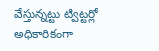వేస్తున్నట్టు ట్విట్టర్లో అధికారికంగా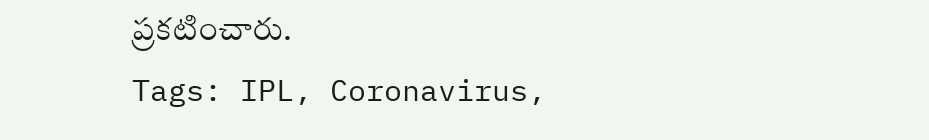ప్రకటించారు.
Tags: IPL, Coronavirus,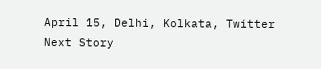April 15, Delhi, Kolkata, Twitter
Next Story